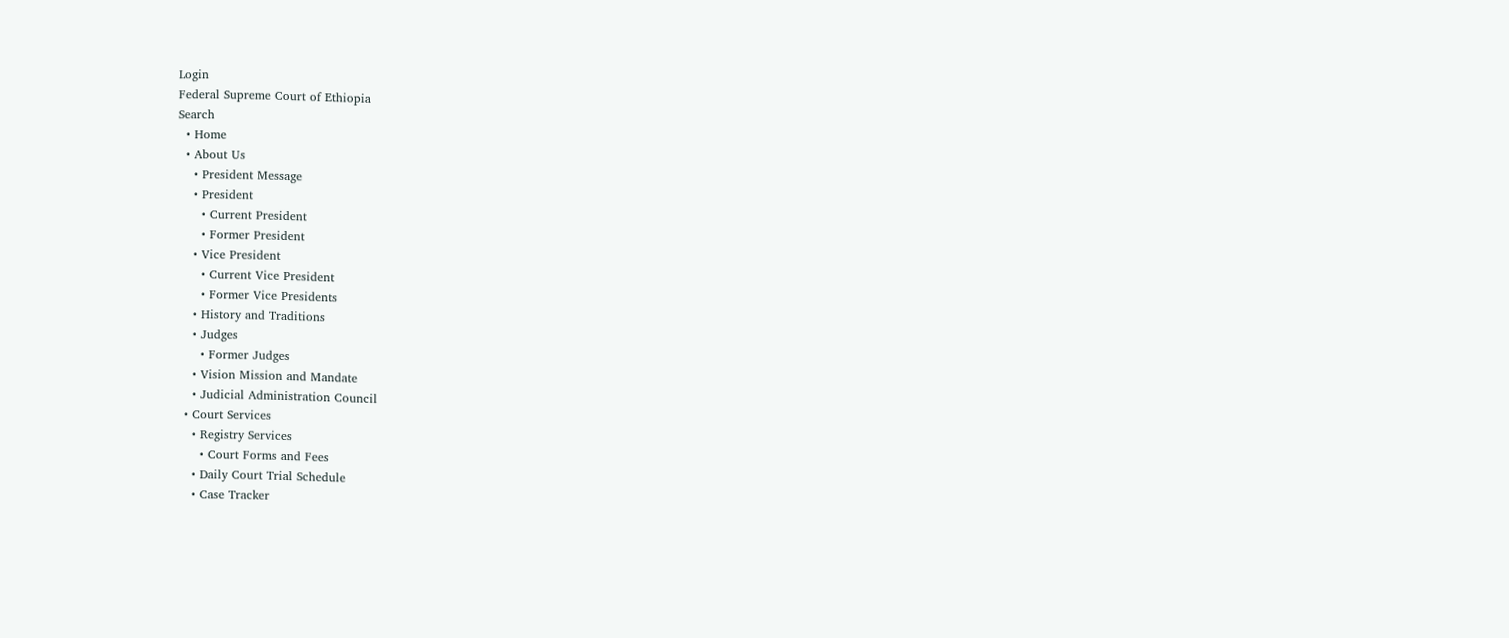Login
Federal Supreme Court of Ethiopia
Search
  • Home
  • About Us
    • President Message
    • President
      • Current President
      • Former President
    • Vice President
      • Current Vice President
      • Former Vice Presidents
    • History and Traditions
    • Judges
      • Former Judges
    • Vision Mission and Mandate
    • Judicial Administration Council
  • Court Services
    • Registry Services
      • Court Forms and Fees
    • Daily Court Trial Schedule
    • Case Tracker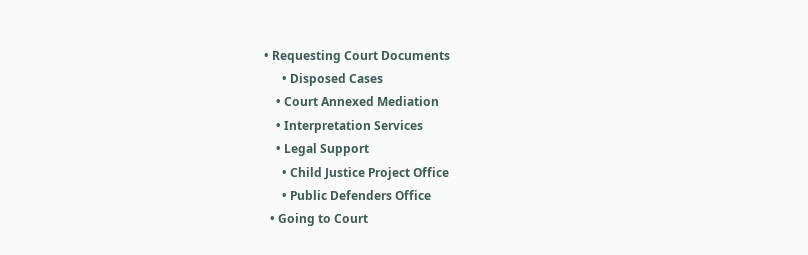• Requesting Court Documents
      • Disposed Cases
    • Court Annexed Mediation
    • Interpretation Services
    • Legal Support
      • Child Justice Project Office
      • Public Defenders Office
  • Going to Court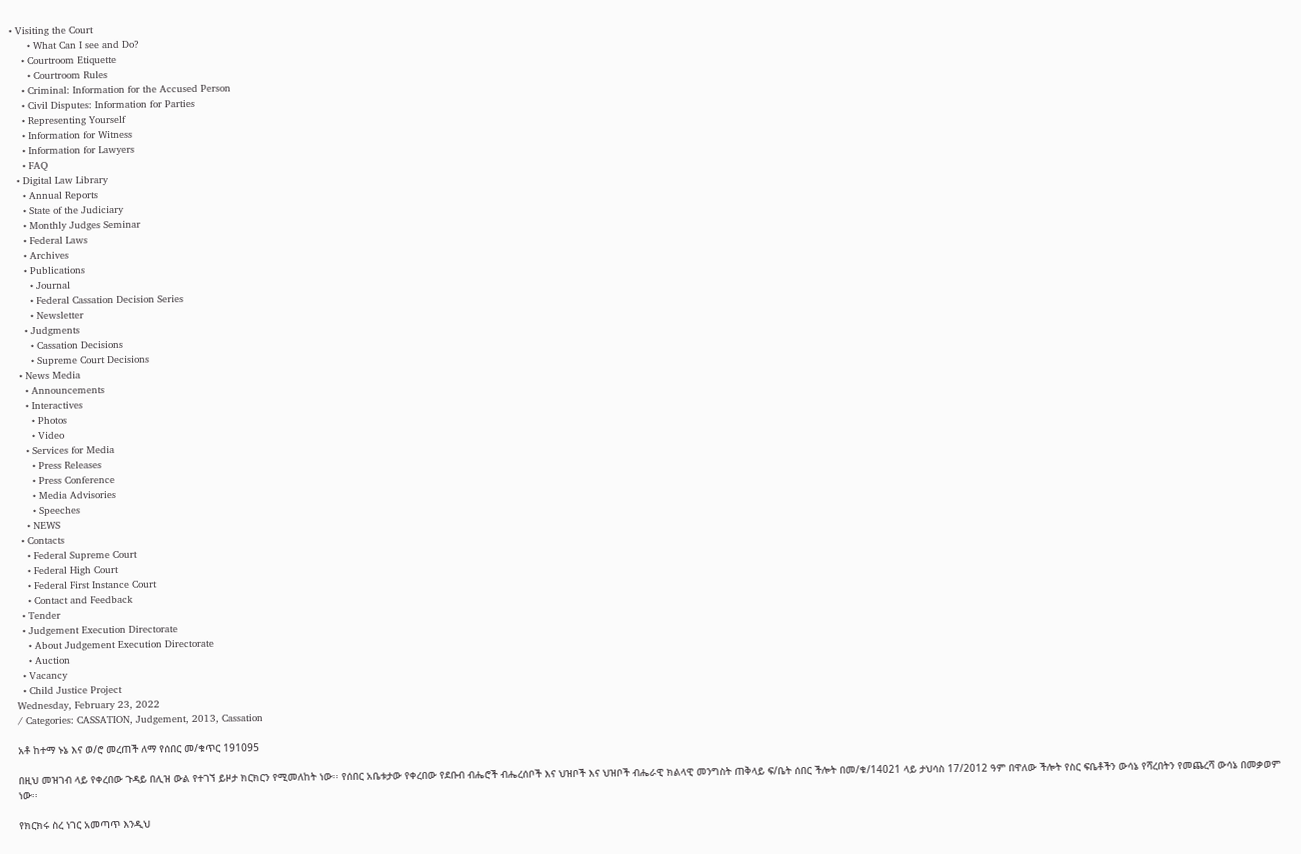• Visiting the Court
      • What Can I see and Do?
    • Courtroom Etiquette
      • Courtroom Rules
    • Criminal: Information for the Accused Person
    • Civil Disputes: Information for Parties
    • Representing Yourself
    • Information for Witness
    • Information for Lawyers
    • FAQ
  • Digital Law Library
    • Annual Reports
    • State of the Judiciary
    • Monthly Judges Seminar
    • Federal Laws
    • Archives
    • Publications
      • Journal
      • Federal Cassation Decision Series
      • Newsletter
    • Judgments
      • Cassation Decisions
      • Supreme Court Decisions
  • News Media
    • Announcements
    • Interactives
      • Photos
      • Video
    • Services for Media
      • Press Releases
      • Press Conference
      • Media Advisories
      • Speeches
    • NEWS
  • Contacts
    • Federal Supreme Court
    • Federal High Court
    • Federal First Instance Court
    • Contact and Feedback
  • Tender
  • Judgement Execution Directorate
    • About Judgement Execution Directorate
    • Auction
  • Vacancy
  • Child Justice Project
Wednesday, February 23, 2022
/ Categories: CASSATION, Judgement, 2013, Cassation

አቶ ከተማ ኑኔ እና ወ/ሮ መረጠች ለማ የሰበር መ/ቁጥር 191095

በዚህ መዝገብ ላይ የቀረበው ጉዳይ በሊዝ ውል የተገኘ ይዞታ ክርክርን የሚመለከት ነው፡፡ የሰበር አቤቱታው የቀረበው የደቡብ ብሔሮች ብሔረሰቦች እና ህዝቦች እና ህዝቦች ብሔራዊ ክልላዊ መንግስት ጠቅላይ ፍ/ቤት ሰበር ችሎት በመ/ቁ/14021 ላይ ታህሳስ 17/2012 ዓም በዋለው ችሎት የስር ፍቤቶችን ውሳኔ የሻረበትን የመጨረሻ ውሳኔ በመቃወም ነው፡፡

የክርክሩ ስረ ነገር አመጣጥ እንዲህ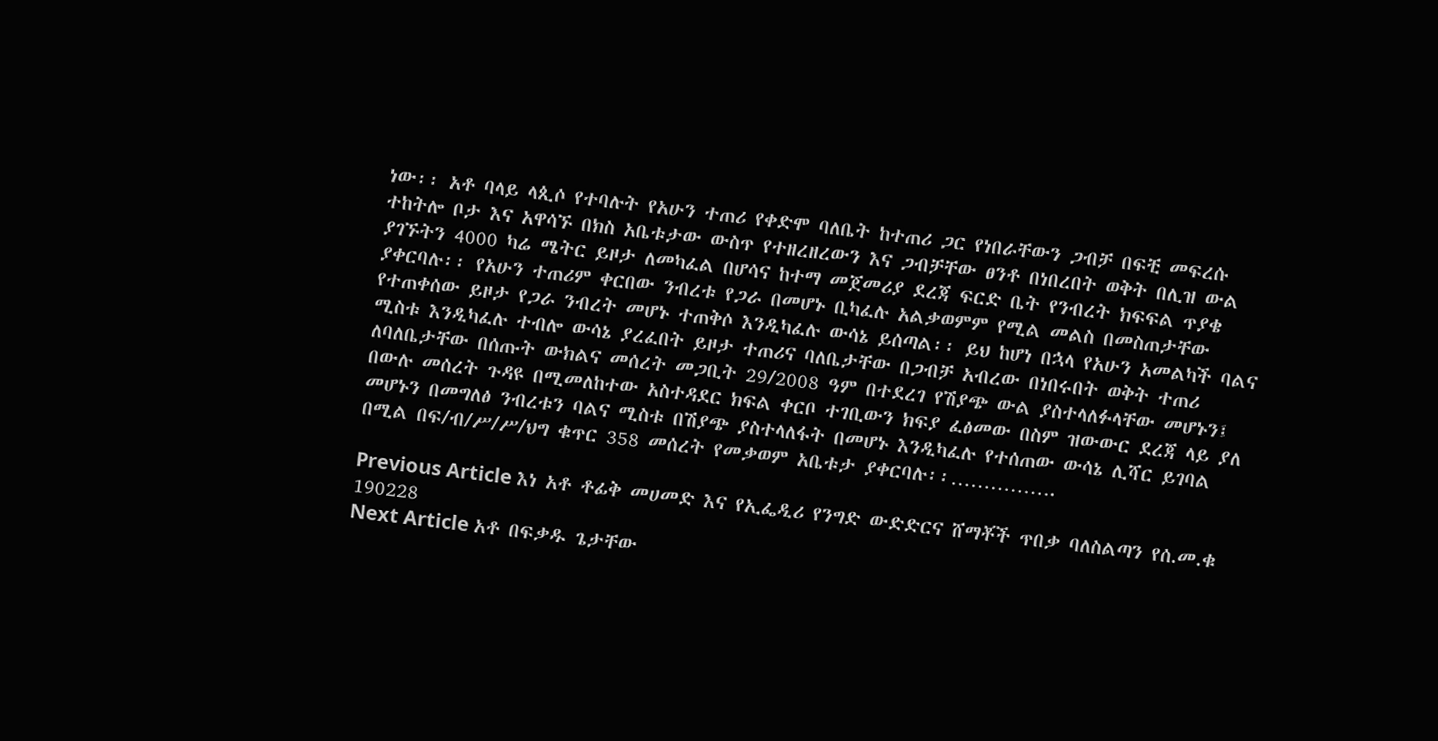ነው፡፡ አቶ ባላይ ላጲሶ የተባሉት የአሁን ተጠሪ የቀድሞ ባለቤት ከተጠሪ ጋር የነበራቸውን ጋብቻ በፍቺ መፍረሱ ተከትሎ ቦታ እና አዋሳኙ በክስ አቤቱታው ውስጥ የተዘረዘረውን እና ጋብቻቸው ፀንቶ በነበረበት ወቅት በሊዝ ውል ያገኙትን 4000 ካሬ ሜትር ይዞታ ለመካፈል በሆሳና ከተማ መጀመሪያ ደረጃ ፍርድ ቤት የንብረት ክፍፍል ጥያቄ ያቀርባሉ፡፡ የአሁን ተጠሪም ቀርበው ንብረቱ የጋራ በመሆኑ ቢካፈሉ አልቃወምም የሚል መልስ በመስጠታቸው የተጠቀሰው ይዞታ የጋራ ንብረት መሆኑ ተጠቅሶ እንዲካፈሉ ውሳኔ ይሰጣል፡፡ ይህ ከሆነ በኋላ የአሁን አመልካች ባልና ሚስቱ እንዲካፈሉ ተብሎ ውሳኔ ያረፈበት ይዞታ ተጠሪና ባለቤታቸው በጋብቻ አብረው በነበሩበት ወቅት ተጠሪ ለባለቤታቸው በሰጡት ውክልና መሰረት መጋቢት 29/2008 ዓም በተደረገ የሽያጭ ውል ያስተላለፉላቸው መሆኑን፤ በውሉ መሰረት ጉዳዩ በሚመለከተው አስተዳደር ክፍል ቀርቦ ተገቢውን ክፍያ ፈፅመው በስም ዝውውር ደረጃ ላይ ያለ መሆኑን በመግለፅ ንብረቱን ባልና ሚስቱ በሽያጭ ያስተላለፋት በመሆኑ እንዲካፈሉ የተሰጠው ውሳኔ ሊሻር ይገባል በሚል በፍ/ብ/ሥ/ሥ/ህግ ቁጥር 358 መሰረት የመቃወም አቤቱታ ያቀርባሉ፡፡…………….

Previous Article እነ አቶ ቶፊቅ መሀመድ እና የኢፌዲሪ የንግድ ውድድርና ሸማቾች ጥበቃ ባለስልጣን የሰ.መ.ቁ 190228
Next Article አቶ በፍቃዱ ጌታቸው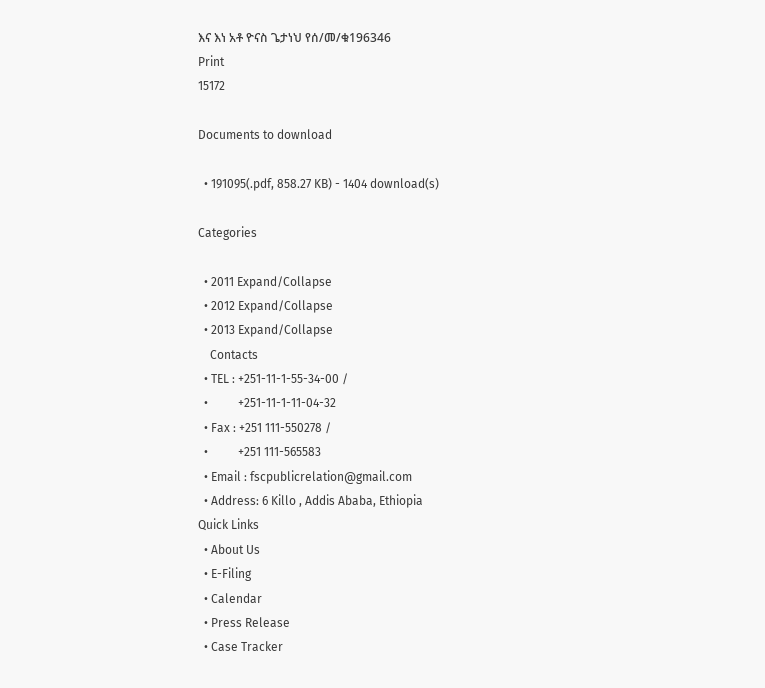እና እነ አቶ ዮናስ ጌታነህ የሰ/መ/ቁ196346
Print
15172

Documents to download

  • 191095(.pdf, 858.27 KB) - 1404 download(s)

Categories

  • 2011 Expand/Collapse
  • 2012 Expand/Collapse
  • 2013 Expand/Collapse
    Contacts
  • TEL : +251-11-1-55-34-00 /
  •          +251-11-1-11-04-32
  • Fax : +251 111-550278 /
  •          +251 111-565583
  • Email : fscpublicrelation@gmail.com
  • Address: 6 Killo , Addis Ababa, Ethiopia
Quick Links
  • About Us
  • E-Filing
  • Calendar
  • Press Release
  • Case Tracker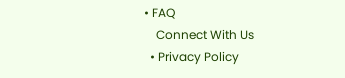• FAQ
    Connect With Us
  • Privacy Policy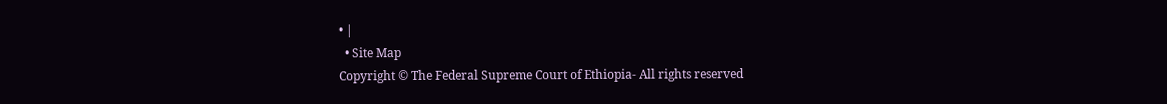• |
  • Site Map
Copyright © The Federal Supreme Court of Ethiopia- All rights reserved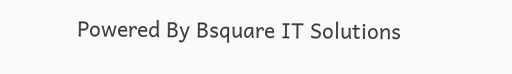Powered By Bsquare IT Solutions